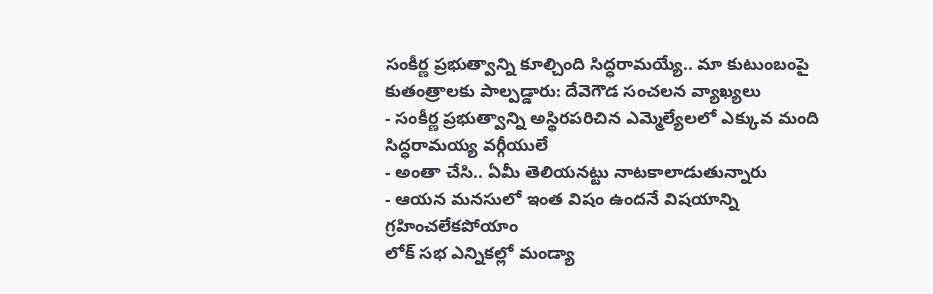సంకీర్ణ ప్రభుత్వాన్ని కూల్చింది సిద్ధరామయ్యే.. మా కుటుంబంపై కుతంత్రాలకు పాల్పడ్డారు: దేవెగౌడ సంచలన వ్యాఖ్యలు
- సంకీర్ణ ప్రభుత్వాన్ని అస్థిరపరిచిన ఎమ్మెల్యేలలో ఎక్కువ మంది సిద్ధరామయ్య వర్గీయులే
- అంతా చేసి.. ఏమీ తెలియనట్టు నాటకాలాడుతున్నారు
- ఆయన మనసులో ఇంత విషం ఉందనే విషయాన్ని గ్రహించలేకపోయాం
లోక్ సభ ఎన్నికల్లో మండ్యా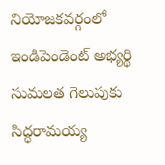నియోజకవర్గంలో ఇండిపెండెంట్ అభ్యర్థి సుమలత గెలుపుకు సిద్ధరామయ్య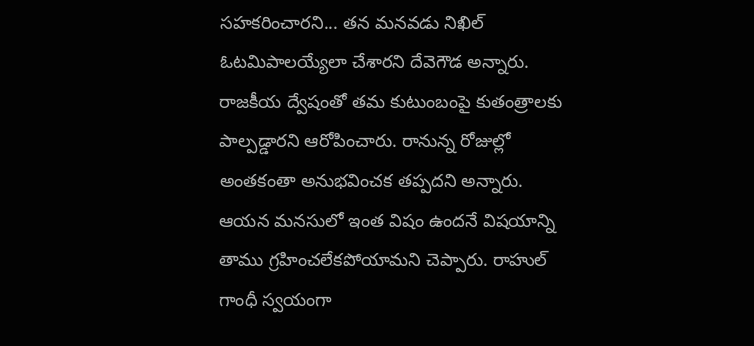సహకరించారని... తన మనవడు నిఖిల్ ఓటమిపాలయ్యేలా చేశారని దేవెగౌడ అన్నారు. రాజకీయ ద్వేషంతో తమ కుటుంబంపై కుతంత్రాలకు పాల్పడ్డారని ఆరోపించారు. రానున్న రోజుల్లో అంతకంతా అనుభవించక తప్పదని అన్నారు. ఆయన మనసులో ఇంత విషం ఉందనే విషయాన్ని తాము గ్రహించలేకపోయామని చెప్పారు. రాహుల్ గాంధీ స్వయంగా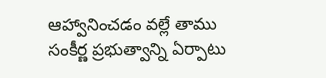ఆహ్వానించడం వల్లే తాము సంకీర్ణ ప్రభుత్వాన్ని ఏర్పాటు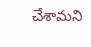చేశామని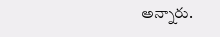అన్నారు.